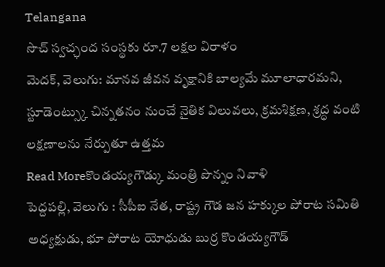Telangana
సొచ్ స్వచ్ఛంద సంస్థకు రూ.7 లక్షల విరాళం
మెదక్, వెలుగు: మానవ జీవన వృక్షానికి బాల్యమే మూలాధారమని, స్టూడెంట్స్కు చిన్నతనం నుంచే నైతిక విలువలు, క్రమశిక్షణ, శ్రద్ధ వంటి లక్షణాలను నేర్పుతూ ఉత్తమ
Read Moreకొండయ్యగౌడ్కు మంత్రి పొన్నం నివాళి
పెద్దపల్లి, వెలుగు : సీపీఐ నేత, రాష్ట్ర గౌడ జన హక్కుల పోరాట సమితి అధ్యక్షుడు, భూ పోరాట యోధుడు బుర్ర కొండయ్యగౌడ్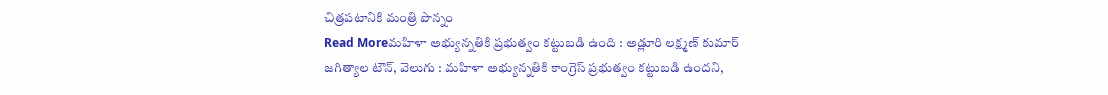చిత్రపటానికి మంత్రి పొన్నం
Read Moreమహిళా అభ్యున్నతికి ప్రభుత్వం కట్టుబడి ఉంది : అడ్లూరి లక్ష్మణ్ కుమార్
జగిత్యాల టౌన్, వెలుగు : మహిళా అభ్యున్నతికి కాంగ్రెస్ ప్రభుత్వం కట్టుబడి ఉందని,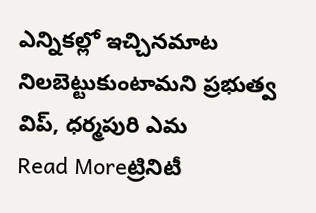ఎన్నికల్లో ఇచ్చినమాట నిలబెట్టుకుంటామని ప్రభుత్వ విప్, ధర్మపురి ఎమ
Read Moreట్రినిటీ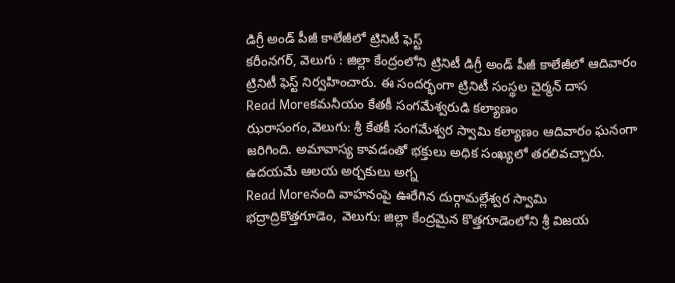డిగ్రీ అండ్ పీజీ కాలేజీలో ట్రినిటీ ఫెస్ట్
కరీంనగర్, వెలుగు : జిల్లా కేంద్రంలోని ట్రినిటీ డిగ్రీ అండ్ పీజీ కాలేజీలో ఆదివారం ట్రినిటీ ఫెస్ట్ నిర్వహించారు. ఈ సందర్భంగా ట్రినిటీ సంస్థల చైర్మన్ దాస
Read Moreకమనీయం కేతకీ సంగమేశ్వరుడి కల్యాణం
ఝరాసంగం,వెలుగు: శ్రీ కేతకీ సంగమేశ్వర స్వామి కల్యాణం ఆదివారం ఘనంగా జరిగింది. అమావాస్య కావడంతో భక్తులు అధిక సంఖ్యలో తరలివచ్చారు. ఉదయమే ఆలయ అర్చకులు అగ్న
Read Moreనంది వాహనంపై ఊరేగిన దుర్గామల్లేశ్వర స్వామి
భద్రాద్రికొత్తగూడెం, వెలుగు: జిల్లా కేంద్రమైన కొత్తగూడెంలోని శ్రీ విజయ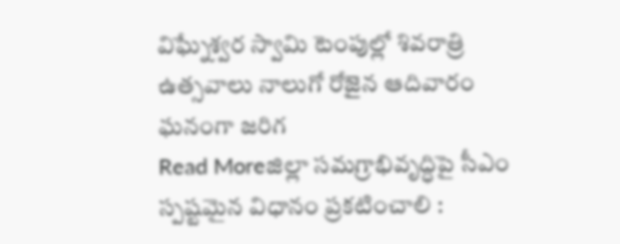విఘ్నేశ్వర స్వామి టెంపుల్లో శివరాత్రి ఉత్సవాలు నాలుగో రోజైన ఆదివారం ఘనంగా జరిగ
Read Moreజిల్లా సమగ్రాభివృద్ధిపై సీఎం స్పష్టమైన విధానం ప్రకటించాలి :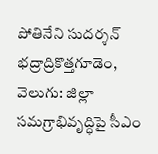పోతినేని సుదర్శన్
భద్రాద్రికొత్తగూడెం, వెలుగు: జిల్లా సమగ్రాభివృద్ధిపై సీఎం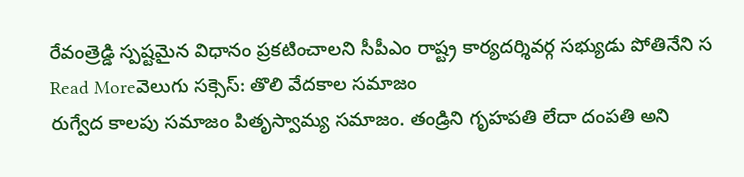రేవంత్రెడ్డి స్పష్టమైన విధానం ప్రకటించాలని సీపీఎం రాష్ట్ర కార్యదర్శివర్గ సభ్యుడు పోతినేని స
Read Moreవెలుగు సక్సెస్: తొలి వేదకాల సమాజం
రుగ్వేద కాలపు సమాజం పితృస్వామ్య సమాజం. తండ్రిని గృహపతి లేదా దంపతి అని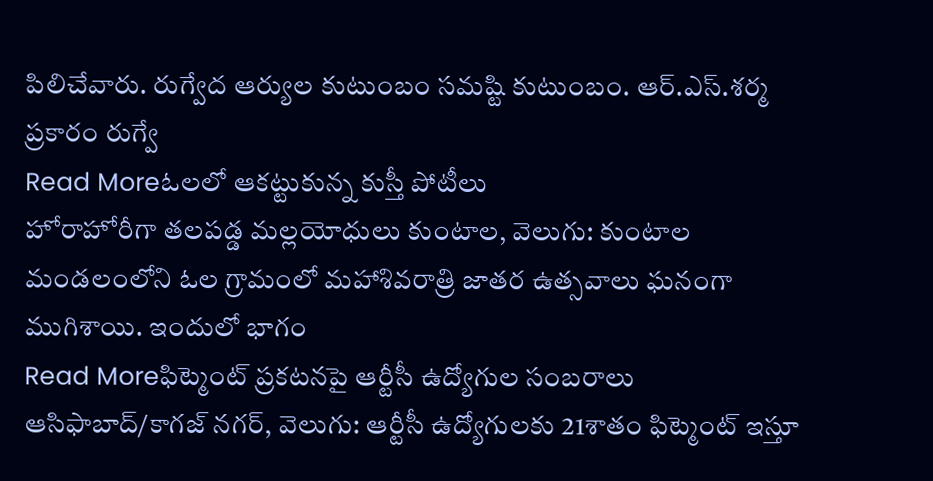పిలిచేవారు. రుగ్వేద ఆర్యుల కుటుంబం సమష్టి కుటుంబం. ఆర్.ఎస్.శర్మ ప్రకారం రుగ్వే
Read Moreఓలలో ఆకట్టుకున్న కుస్తీ పోటీలు
హోరాహోరీగా తలపడ్డ మల్లయోధులు కుంటాల, వెలుగు: కుంటాల మండలంలోని ఓల గ్రామంలో మహాశివరాత్రి జాతర ఉత్సవాలు ఘనంగా ముగిశాయి. ఇందులో భాగం
Read Moreఫిట్మెంట్ ప్రకటనపై ఆర్టీసీ ఉద్యోగుల సంబరాలు
ఆసిఫాబాద్/కాగజ్ నగర్, వెలుగు: ఆర్టీసీ ఉద్యోగులకు 21శాతం ఫిట్మెంట్ ఇస్తూ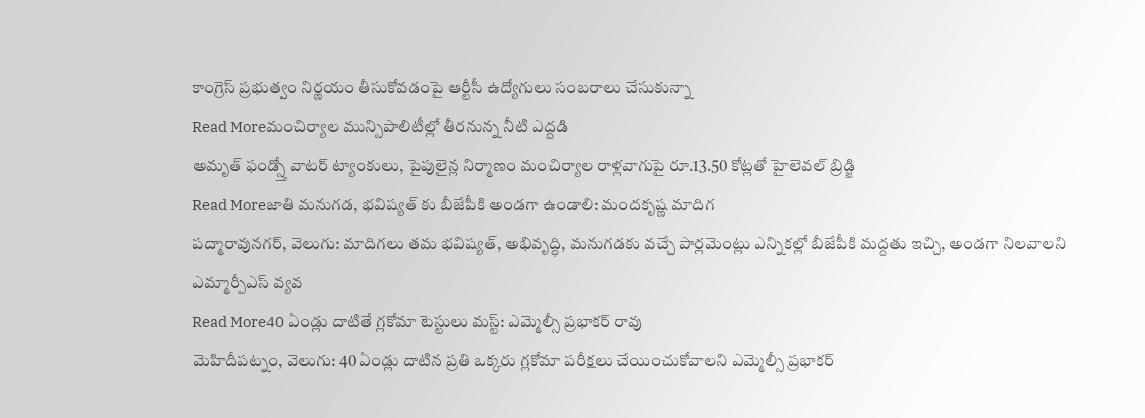కాంగ్రెస్ ప్రభుత్వం నిర్ణయం తీసుకోవడంపై ఆర్టీసీ ఉద్యోగులు సంబరాలు చేసుకున్నా
Read Moreమంచిర్యాల మున్సిపాలిటీల్లో తీరనున్న నీటి ఎద్దడి
అమృత్ ఫండ్స్తో వాటర్ ట్యాంకులు, పైపులైన్ల నిర్మాణం మంచిర్యాల రాళ్లవాగుపై రూ.13.50 కోట్లతో హైలెవల్ బ్రిడ్జి
Read Moreజాతి మనుగడ, భవిష్యత్ కు బీజేపీకి అండగా ఉండాలి: మందకృష్ణ మాదిగ
పద్మారావునగర్, వెలుగు: మాదిగలు తమ భవిష్యత్, అభివృద్ధి, మనుగడకు వచ్చే పార్లమెంట్లు ఎన్నికల్లో బీజేపీకి మద్దతు ఇచ్చి, అండగా నిలవాలని ఎమ్మార్పీఎస్ వ్యవ
Read More40 ఏండ్లు దాటితే గ్లకోమా టెస్టులు మస్ట్: ఎమ్మెల్సీ ప్రభాకర్ రావు
మెహిదీపట్నం, వెలుగు: 40 ఏండ్లు దాటిన ప్రతి ఒక్కరు గ్లకోమా పరీక్షలు చేయించుకోవాలని ఎమ్మెల్సీ ప్రభాకర్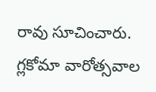రావు సూచించారు. గ్లకోమా వారోత్సవాల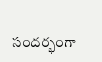సందర్భంగా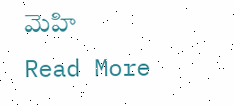మెహి
Read More